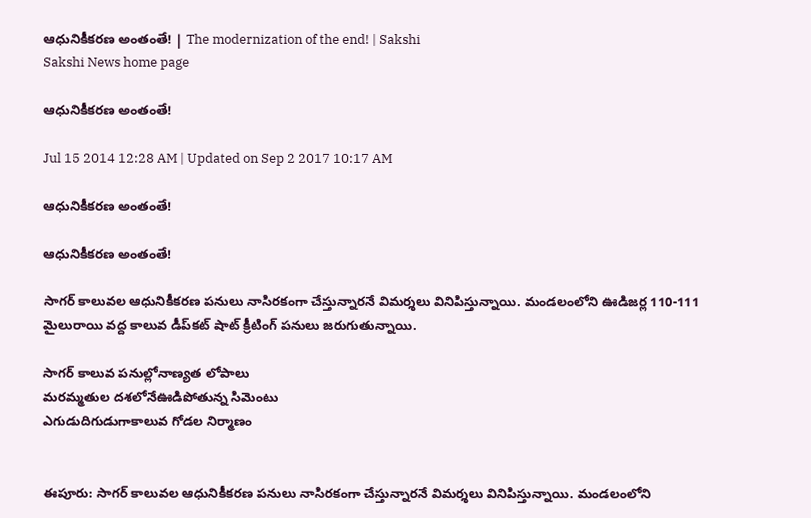ఆధునికీకరణ అంతంతే! | The modernization of the end! | Sakshi
Sakshi News home page

ఆధునికీకరణ అంతంతే!

Jul 15 2014 12:28 AM | Updated on Sep 2 2017 10:17 AM

ఆధునికీకరణ అంతంతే!

ఆధునికీకరణ అంతంతే!

సాగర్ కాలువల ఆధునికీకరణ పనులు నాసిరకంగా చేస్తున్నారనే విమర్శలు వినిపిస్తున్నాయి. మండలంలోని ఊడిజర్ల 110-111 మైలురాయి వద్ద కాలువ డీప్‌కట్ షాట్ క్రీటింగ్ పనులు జరుగుతున్నాయి.

సాగర్ కాలువ పనుల్లోనాణ్యత లోపాలు
మరమ్మతుల దశలోనేఊడిపోతున్న సిమెంటు
ఎగుడుదిగుడుగాకాలువ గోడల నిర్మాణం


ఈపూరు: సాగర్ కాలువల ఆధునికీకరణ పనులు నాసిరకంగా చేస్తున్నారనే విమర్శలు వినిపిస్తున్నాయి. మండలంలోని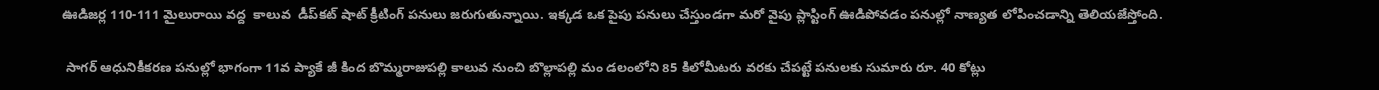ఊడిజర్ల 110-111 మైలురాయి వద్ద  కాలువ  డీప్‌కట్ షాట్ క్రీటింగ్ పనులు జరుగుతున్నాయి. ఇక్కడ ఒక పైపు పనులు చేస్తుండగా మరో వైపు ప్లాస్టింగ్ ఊడిపోవడం పనుల్లో నాణ్యత లోపించడాన్ని తెలియజేస్తోంది.

 సాగర్ ఆధునికీకరణ పనుల్లో భాగంగా 11వ ప్యాకే జీ కింద బొమ్మరాజుపల్లి కాలువ నుంచి బొల్లాపల్లి మం డలంలోని 85 కిలోమీటరు వరకు చేపట్టే పనులకు సుమారు రూ. 40 కోట్లు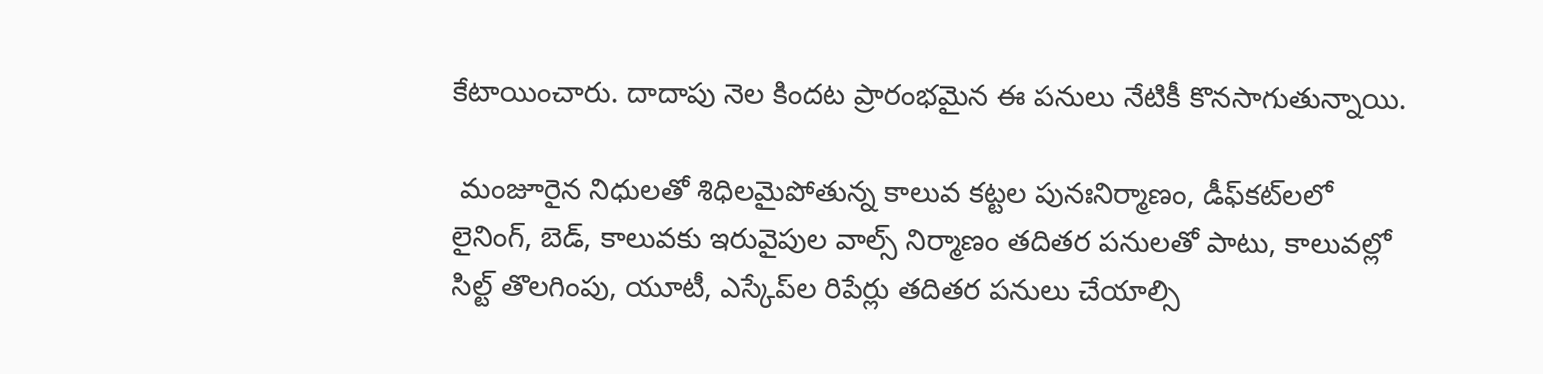కేటాయించారు. దాదాపు నెల కిందట ప్రారంభమైన ఈ పనులు నేటికీ కొనసాగుతున్నాయి.

 మంజూరైన నిధులతో శిధిలమైపోతున్న కాలువ కట్టల పునఃనిర్మాణం, డీఫ్‌కట్‌లలో లైనింగ్, బెడ్, కాలువకు ఇరువైపుల వాల్స్ నిర్మాణం తదితర పనులతో పాటు, కాలువల్లో సిల్ట్ తొలగింపు, యూటీ, ఎస్కేప్‌ల రిపేర్లు తదితర పనులు చేయాల్సి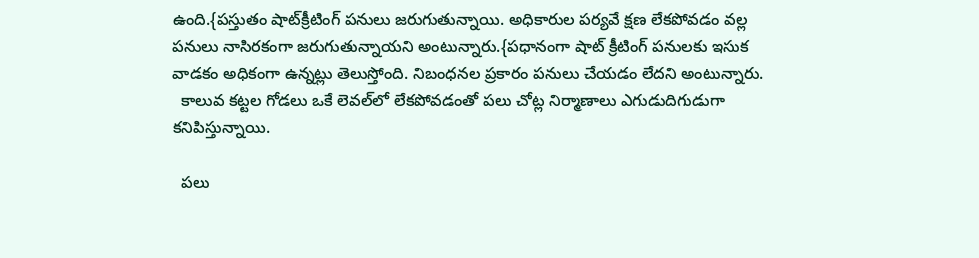ఉంది.{పస్తుతం షాట్‌క్రీటింగ్ పనులు జరుగుతున్నాయి. అధికారుల పర్యవే క్షణ లేకపోవడం వల్ల పనులు నాసిరకంగా జరుగుతున్నాయని అంటున్నారు.{పధానంగా షాట్ క్రీటింగ్ పనులకు ఇసుక వాడకం అధికంగా ఉన్నట్లు తెలుస్తోంది. నిబంధనల ప్రకారం పనులు చేయడం లేదని అంటున్నారు.
  కాలువ కట్టల గోడలు ఒకే లెవల్‌లో లేకపోవడంతో పలు చోట్ల నిర్మాణాలు ఎగుడుదిగుడుగా కనిపిస్తున్నాయి.

  పలు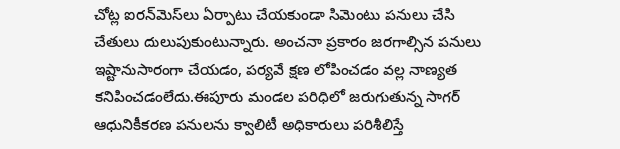చోట్ల ఐరన్‌మెస్‌లు ఏర్పాటు చేయకుండా సిమెంటు పనులు చేసి చేతులు దులుపుకుంటున్నారు. అంచనా ప్రకారం జరగాల్సిన పనులు ఇష్టానుసారంగా చేయడం, పర్యవే క్షణ లోపించడం వల్ల నాణ్యత కనిపించడంలేదు.ఈపూరు మండల పరిధిలో జరుగుతున్న సాగర్ ఆధునికీకరణ పనులను క్వాలిటీ అధికారులు పరిశీలిస్తే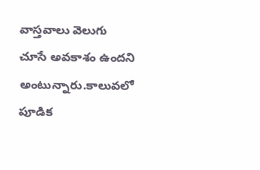వాస్తవాలు వెలుగు చూసే అవకాశం ఉందని అంటున్నారు.కాలువలో పూడిక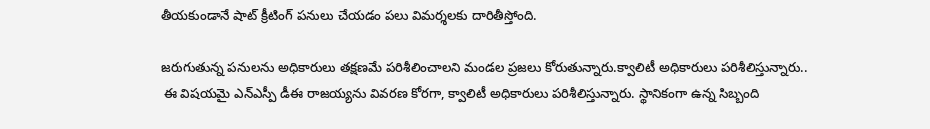తీయకుండానే షాట్ క్రీటింగ్ పనులు చేయడం పలు విమర్శలకు దారితీస్తోంది.

జరుగుతున్న పనులను అధికారులు తక్షణమే పరిశీలించాలని మండల ప్రజలు కోరుతున్నారు.క్వాలిటీ అధికారులు పరిశీలిస్తున్నారు..
 ఈ విషయమై ఎన్‌ఎస్పీ డీఈ రాజయ్యను వివరణ కోరగా, క్వాలిటీ అధికారులు పరిశీలిస్తున్నారు. స్థానికంగా ఉన్న సిబ్బంది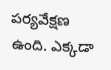పర్యవేక్షణ ఉంది. ఎక్కడా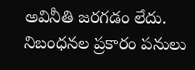అవినీతి జరగడం లేదు. నిబంధనల ప్రకారం పనులు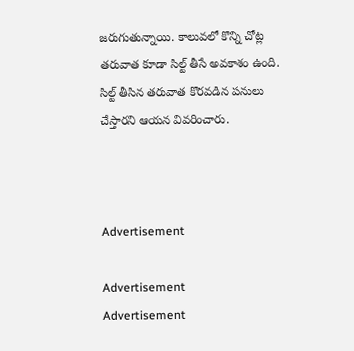జరుగుతున్నాయి. కాలువలో కొన్ని చోట్ల తరువాత కూడా సిల్ట్ తీసే అవకాశం ఉంది. సిల్ట్ తీసిన తరువాత కొరవడిన పనులు చేస్తారని ఆయన వివరించారు.



Advertisement

Advertisement
Advertisement